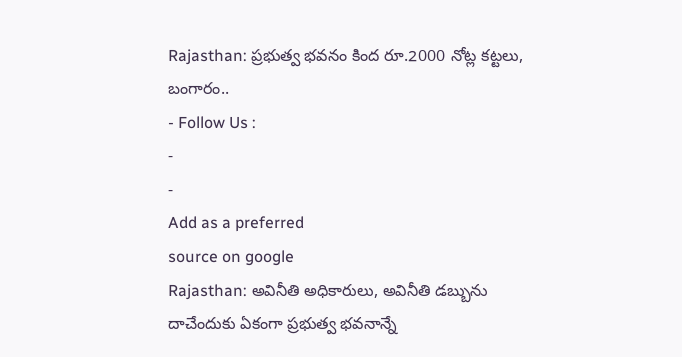Rajasthan: ప్రభుత్వ భవనం కింద రూ.2000 నోట్ల కట్టలు, బంగారం..
- Follow Us :
-
-
Add as a preferred
source on google
Rajasthan: అవినీతి అధికారులు, అవినీతి డబ్బును దాచేందుకు ఏకంగా ప్రభుత్వ భవనాన్నే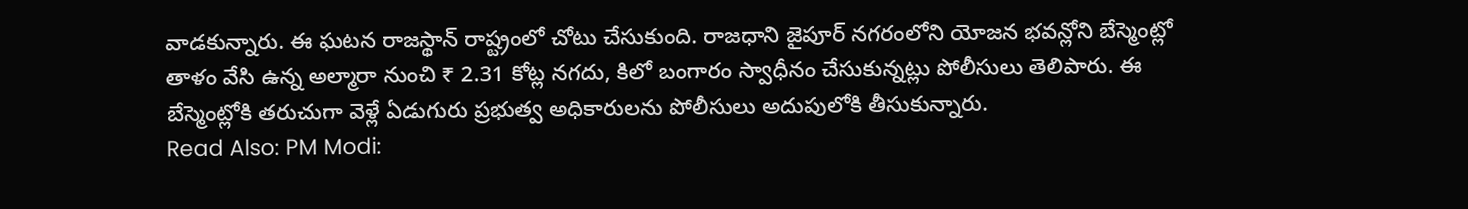వాడకున్నారు. ఈ ఘటన రాజస్థాన్ రాష్ట్రంలో చోటు చేసుకుంది. రాజధాని జైపూర్ నగరంలోని యోజన భవన్లోని బేస్మెంట్లో తాళం వేసి ఉన్న అల్మారా నుంచి ₹ 2.31 కోట్ల నగదు, కిలో బంగారం స్వాధీనం చేసుకున్నట్లు పోలీసులు తెలిపారు. ఈ బేస్మెంట్లోకి తరుచుగా వెళ్లే ఏడుగురు ప్రభుత్వ అధికారులను పోలీసులు అదుపులోకి తీసుకున్నారు.
Read Also: PM Modi: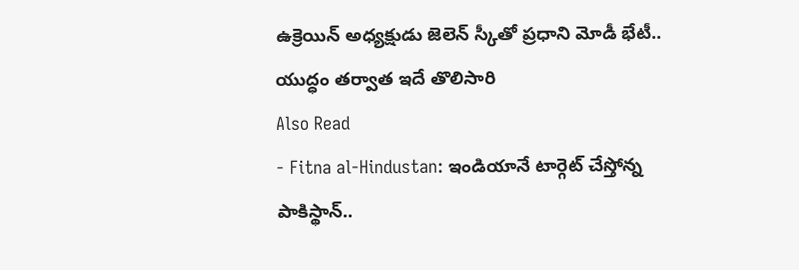ఉక్రెయిన్ అధ్యక్షుడు జెలెన్ స్కీతో ప్రధాని మోడీ భేటీ.. యుద్ధం తర్వాత ఇదే తొలిసారి
Also Read
- Fitna al-Hindustan: ఇండియానే టార్గెట్ చేస్తోన్న పాకిస్థాన్..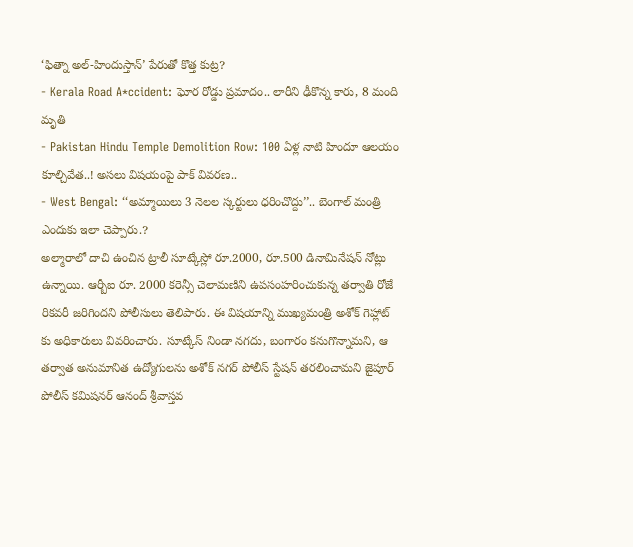‘ఫిత్నా అల్-హిందుస్తాన్’ పేరుతో కొత్త కుట్ర?
- Kerala Road A*ccident: ఘోర రోడ్డు ప్రమాదం.. లారీని ఢీకొన్న కారు, 8 మంది మృతి
- Pakistan Hindu Temple Demolition Row: 100 ఏళ్ల నాటి హిందూ ఆలయం కూల్చివేత..! అసలు విషయంపై పాక్ వివరణ..
- West Bengal: ‘‘అమ్మాయిలు 3 నెలల స్కర్టులు ధరించొద్దు’’.. బెంగాల్ మంత్రి ఎందుకు ఇలా చెప్పారు.?
అల్మారాలో దాచి ఉంచిన ట్రాలీ సూట్కేస్లో రూ.2000, రూ.500 డినామినేషన్ నోట్లు ఉన్నాయి. ఆర్బీఐ రూ. 2000 కరెన్సీ చెలామణిని ఉపసంహరించుకున్న తర్వాతి రోజే రికవరీ జరిగిందని పోలీసులు తెలిపారు. ఈ విషయాన్ని ముఖ్యమంత్రి అశోక్ గెహ్లాట్ కు అధికారులు వివరించారు. సూట్కేస్ నిండా నగదు, బంగారం కనుగొన్నామని, ఆ తర్వాత అనుమానిత ఉద్యోగులను అశోక్ నగర్ పోలీస్ స్టేషన్ తరలించామని జైపూర్ పోలీస్ కమిషనర్ ఆనంద్ శ్రీవాస్తవ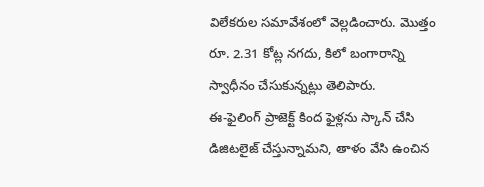విలేకరుల సమావేశంలో వెల్లడించారు. మొత్తం రూ. 2.31 కోట్ల నగదు, కిలో బంగారాన్ని స్వాధీనం చేసుకున్నట్లు తెలిపారు.
ఈ-ఫైలింగ్ ప్రాజెక్ట్ కింద ఫైళ్లను స్కాన్ చేసి డిజిటలైజ్ చేస్తున్నామని, తాళం వేసి ఉంచిన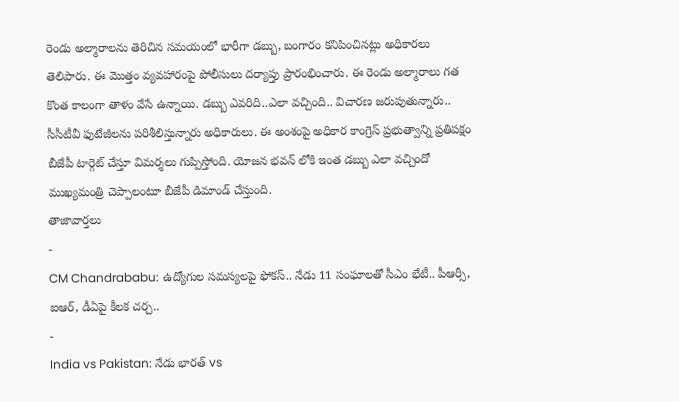రెండు అల్మారాలను తెరిచిన సమయంలో భారీగా డబ్బు, బంగారం కనిపించినట్లు అధికారలు తెలిపారు. ఈ మొత్తం వ్యవహారంపై పోలీసులు దర్యాప్తు ప్రారంభించారు. ఈ రెండు అల్మారాలు గత కొంత కాలంగా తాళం వేసే ఉన్నాయి. డబ్బు ఎవరిది..ఎలా వచ్చింది.. విచారణ జరుపుతున్నారు.. సీసీటీవీ ఫుటేజీలను పరిశీలిస్తున్నారు అధికారులు. ఈ అంశంపై అధికార కాంగ్రెస్ ప్రభుత్వాన్ని ప్రతిపక్షం బీజేపీ టార్గెట్ చేస్తూ విమర్శలు గుప్పిస్తోంది. యోజన భవన్ లోకి ఇంత డబ్బు ఎలా వచ్చిందో ముఖ్యమంత్రి చెప్పాలంటూ బీజేపీ డిమాండ్ చేస్తుంది.
తాజావార్తలు
-
CM Chandrababu: ఉద్యోగుల సమస్యలపై ఫోకస్.. నేడు 11 సంఘాలతో సీఎం భేటీ.. పీఆర్సీ, ఐఆర్, డీఏపై కీలక చర్చ..
-
India vs Pakistan: నేడు భారత్ vs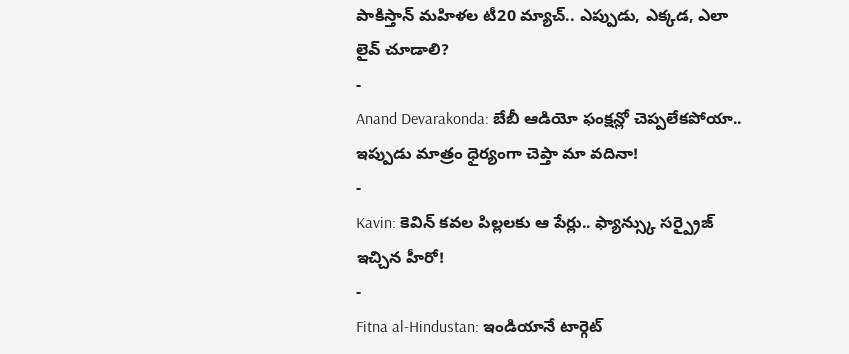పాకిస్తాన్ మహిళల టీ20 మ్యాచ్.. ఎప్పుడు, ఎక్కడ, ఎలా లైవ్ చూడాలి?
-
Anand Devarakonda: బేబీ ఆడియో ఫంక్షన్లో చెప్పలేకపోయా.. ఇప్పుడు మాత్రం ధైర్యంగా చెప్తా మా వదినా!
-
Kavin: కెవిన్ కవల పిల్లలకు ఆ పేర్లు.. ఫ్యాన్స్కు సర్ప్రైజ్ ఇచ్చిన హీరో!
-
Fitna al-Hindustan: ఇండియానే టార్గెట్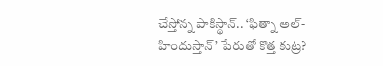చేస్తోన్న పాకిస్థాన్.. ‘ఫిత్నా అల్-హిందుస్తాన్’ పేరుతో కొత్త కుట్ర?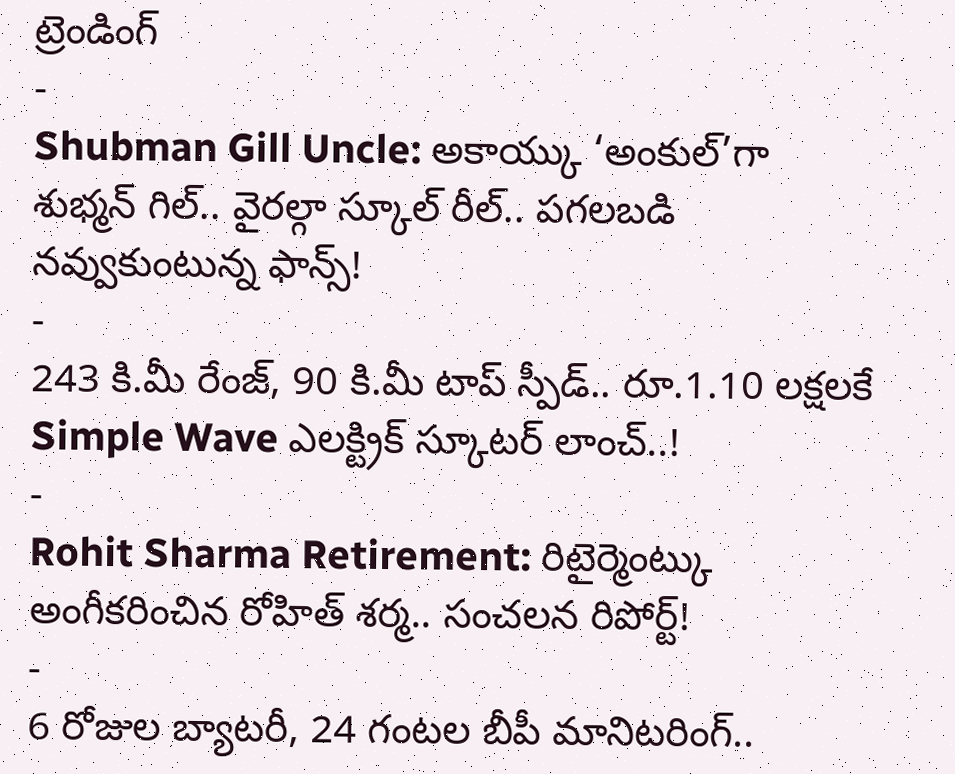ట్రెండింగ్
-
Shubman Gill Uncle: అకాయ్కు ‘అంకుల్’గా శుభ్మన్ గిల్.. వైరల్గా స్కూల్ రీల్.. పగలబడి నవ్వుకుంటున్న ఫాన్స్!
-
243 కి.మీ రేంజ్, 90 కి.మీ టాప్ స్పీడ్.. రూ.1.10 లక్షలకే Simple Wave ఎలక్ట్రిక్ స్కూటర్ లాంచ్..!
-
Rohit Sharma Retirement: రిటైర్మెంట్కు అంగీకరించిన రోహిత్ శర్మ.. సంచలన రిపోర్ట్!
-
6 రోజుల బ్యాటరీ, 24 గంటల బీపీ మానిటరింగ్..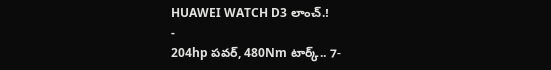HUAWEI WATCH D3 లాంచ్.!
-
204hp పవర్, 480Nm టార్క్.. 7-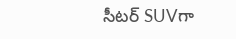సీటర్ SUVగా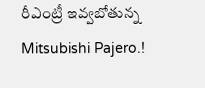రీఎంట్రీ ఇవ్వబోతున్న Mitsubishi Pajero.!